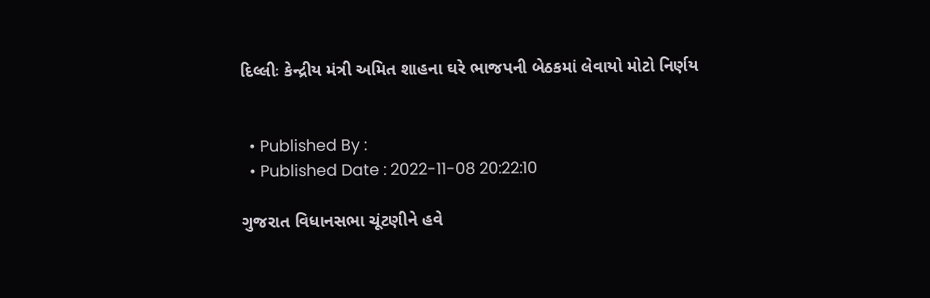દિલ્લીઃ કેન્દ્રીય મંત્રી અમિત શાહના ઘરે ભાજપની બેઠકમાં લેવાયો મોટો નિર્ણય


  • Published By :
  • Published Date : 2022-11-08 20:22:10

ગુજરાત વિધાનસભા ચૂંટણીને હવે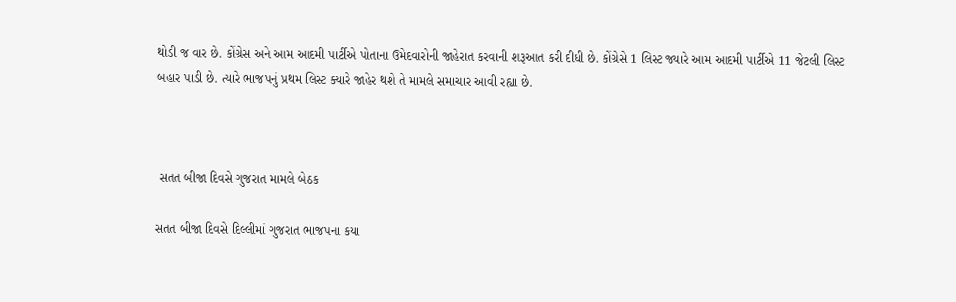થોડી જ વાર છે. કોંગ્રેસ અને આમ આદમી પાર્ટીએ પોતાના ઉમેદવારોની જાહેરાત કરવાની શરૂઆત કરી દીધી છે. કોંગ્રેસે 1 લિસ્ટ જ્યારે આમ આદમી પાર્ટીએ 11 જેટલી લિસ્ટ બહાર પાડી છે. ત્યારે ભાજપનું પ્રથમ લિસ્ટ ક્યારે જાહેર થશે તે મામલે સમાચાર આવી રહ્યા છે.



 સતત બીજા દિવસે ગુજરાત મામલે બેઠક

સતત બીજા દિવસે દિલ્લીમાં ગુજરાત ભાજપના કયા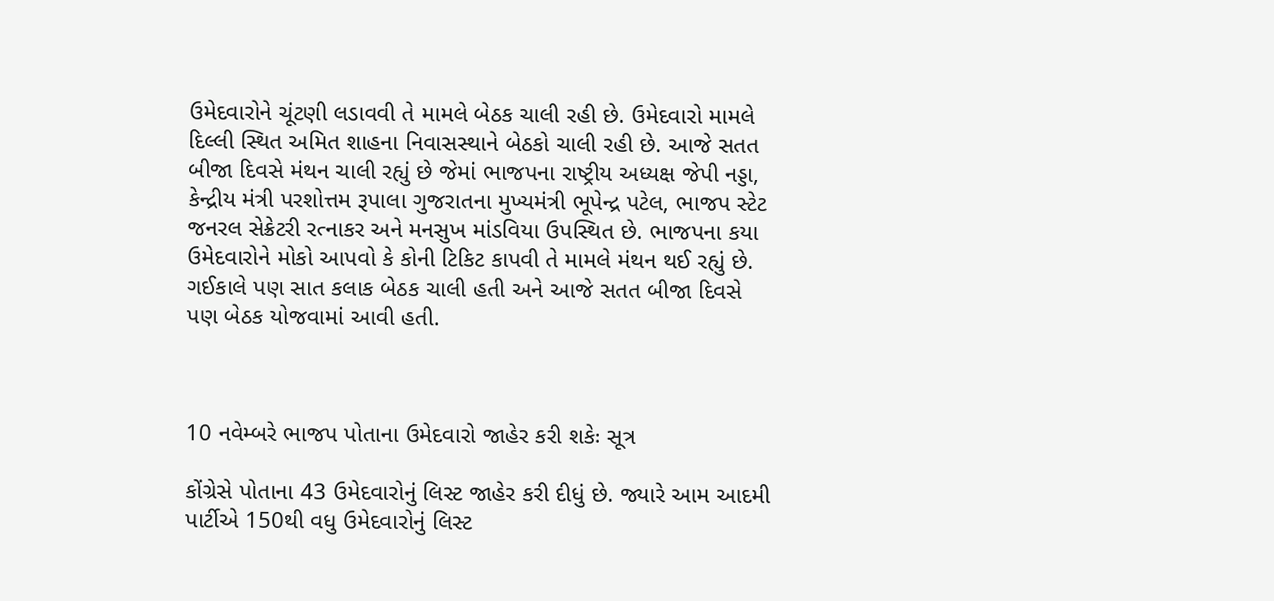ઉમેદવારોને ચૂંટણી લડાવવી તે મામલે બેઠક ચાલી રહી છે. ઉમેદવારો મામલે દિલ્લી સ્થિત અમિત શાહના નિવાસસ્થાને બેઠકો ચાલી રહી છે. આજે સતત બીજા દિવસે મંથન ચાલી રહ્યું છે જેમાં ભાજપના રાષ્ટ્રીય અધ્યક્ષ જેપી નડ્ડા, કેન્દ્રીય મંત્રી પરશોત્તમ રૂપાલા ગુજરાતના મુખ્યમંત્રી ભૂપેન્દ્ર પટેલ, ભાજપ સ્ટેટ જનરલ સેક્રેટરી રત્નાકર અને મનસુખ માંડવિયા ઉપસ્થિત છે. ભાજપના કયા ઉમેદવારોને મોકો આપવો કે કોની ટિકિટ કાપવી તે મામલે મંથન થઈ રહ્યું છે. ગઈકાલે પણ સાત કલાક બેઠક ચાલી હતી અને આજે સતત બીજા દિવસે પણ બેઠક યોજવામાં આવી હતી.



10 નવેમ્બરે ભાજપ પોતાના ઉમેદવારો જાહેર કરી શકેઃ સૂત્ર

કોંગ્રેસે પોતાના 43 ઉમેદવારોનું લિસ્ટ જાહેર કરી દીધું છે. જ્યારે આમ આદમી પાર્ટીએ 150થી વધુ ઉમેદવારોનું લિસ્ટ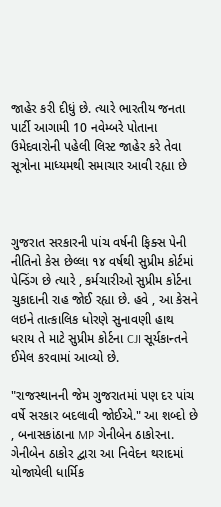જાહેર કરી દીધું છે. ત્યારે ભારતીય જનતા પાર્ટી આગામી 10 નવેમ્બરે પોતાના ઉમેદવારોની પહેલી લિસ્ટ જાહેર કરે તેવા સૂત્રોના માધ્યમથી સમાચાર આવી રહ્યા છે



ગુજરાત સરકારની પાંચ વર્ષની ફિક્સ પેની નીતિનો કેસ છેલ્લા ૧૪ વર્ષથી સુપ્રીમ કોર્ટમાં પેન્ડિંગ છે ત્યારે , કર્મચારીઓ સુપ્રીમ કોર્ટના ચુકાદાની રાહ જોઈ રહ્યા છે. હવે , આ કેસને લઇને તાત્કાલિક ધોરણે સુનાવણી હાથ ધરાય તે માટે સુપ્રીમ કોર્ટના CJI સૂર્યકાન્તને ઈમેલ કરવામાં આવ્યો છે.

"રાજસ્થાનની જેમ ગુજરાતમાં પણ દર પાંચ વર્ષે સરકાર બદલાવી જોઈએ." આ શબ્દો છે , બનાસકાંઠાના MP ગેનીબેન ઠાકોરના. ગેનીબેન ઠાકોર દ્વારા આ નિવેદન થરાદમાં યોજાયેલી ધાર્મિક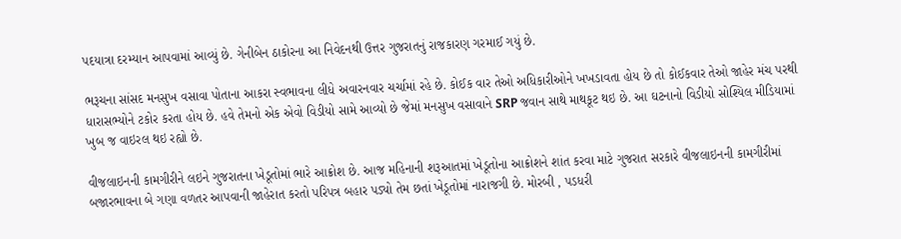પદયાત્રા દરમ્યાન આપવામાં આવ્યું છે. ગેનીબેન ઠાકોરના આ નિવેદનથી ઉત્તર ગુજરાતનું રાજકારણ ગરમાઈ ગયું છે.

ભરૂચના સાંસદ મનસુખ વસાવા પોતાના આકરા સ્વભાવના લીધે અવારનવાર ચર્ચામાં રહે છે. કોઈક વાર તેઓ અધિકારીઓને ખખડાવતા હોય છે તો કોઈકવાર તેઓ જાહેર મંચ પરથી ધારાસભ્યોને ટકોર કરતા હોય છે. હવે તેમનો એક એવો વિડીયો સામે આવ્યો છે જેમાં મનસુખ વસાવાને SRP જવાન સાથે માથકૂટ થઇ છે. આ ઘટનાનો વિડીયો સોશ્યિલ મીડિયામાં ખુબ જ વાઇરલ થઇ રહ્યો છે.

વીજલાઇનની કામગીરીને લઇને ગુજરાતના ખેડૂતોમાં ભારે આક્રોશ છે. આજ મહિનાની શરૂઆતમાં ખેડૂતોના આક્રોશને શાંત કરવા માટે ગુજરાત સરકારે વીજલાઇનની કામગીરીમાં બજારભાવના બે ગણા વળતર આપવાની જાહેરાત કરતો પરિપત્ર બહાર પડ્યો તેમ છતાં ખેડૂતોમાં નારાજગી છે. મોરબી , પડધરી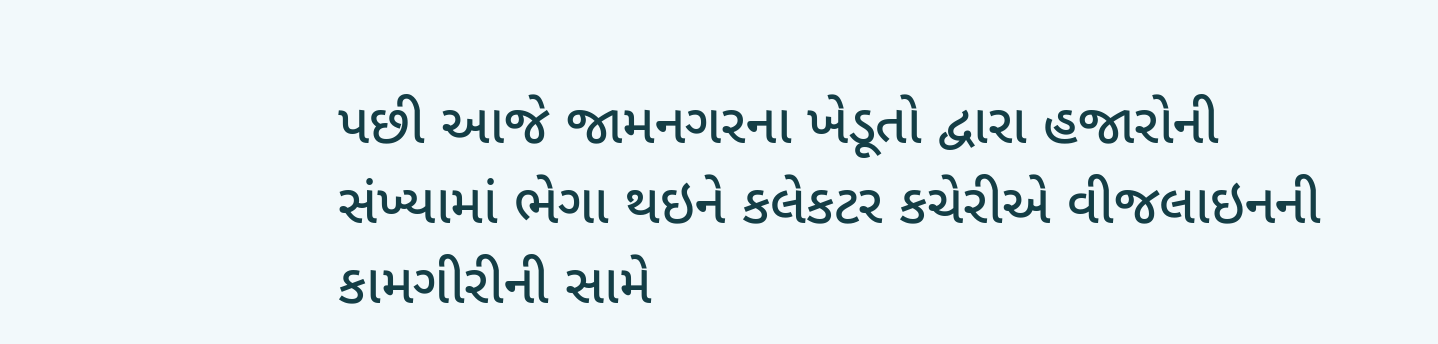પછી આજે જામનગરના ખેડૂતો દ્વારા હજારોની સંખ્યામાં ભેગા થઇને કલેકટર કચેરીએ વીજલાઇનની કામગીરીની સામે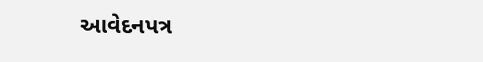આવેદનપત્ર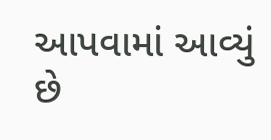આપવામાં આવ્યું છે